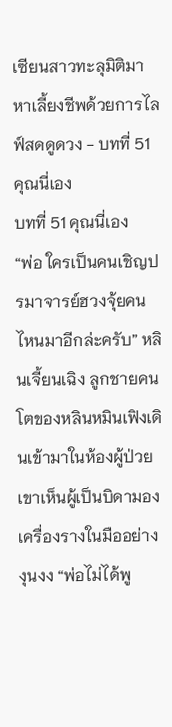เซียนสาวทะลุมิติมาหาเลี้ยงชีพด้วยการไลฟ์สดดูดวง - บทที่ 51 คุณนี่เอง
บทที่ 51 คุณนี่เอง
“พ่อ ใครเป็นคนเชิญปรมาจารย์ฮวงจุ้ยคนไหนมาอีกล่ะครับ” หลินเจี้ยนเฉิง ลูกชายคนโตของหลินหมินเฟิงเดินเข้ามาในห้องผู้ป่วย เขาเห็นผู้เป็นบิดามองเครื่องรางในมืออย่างงุนงง “พ่อไม่ได้พู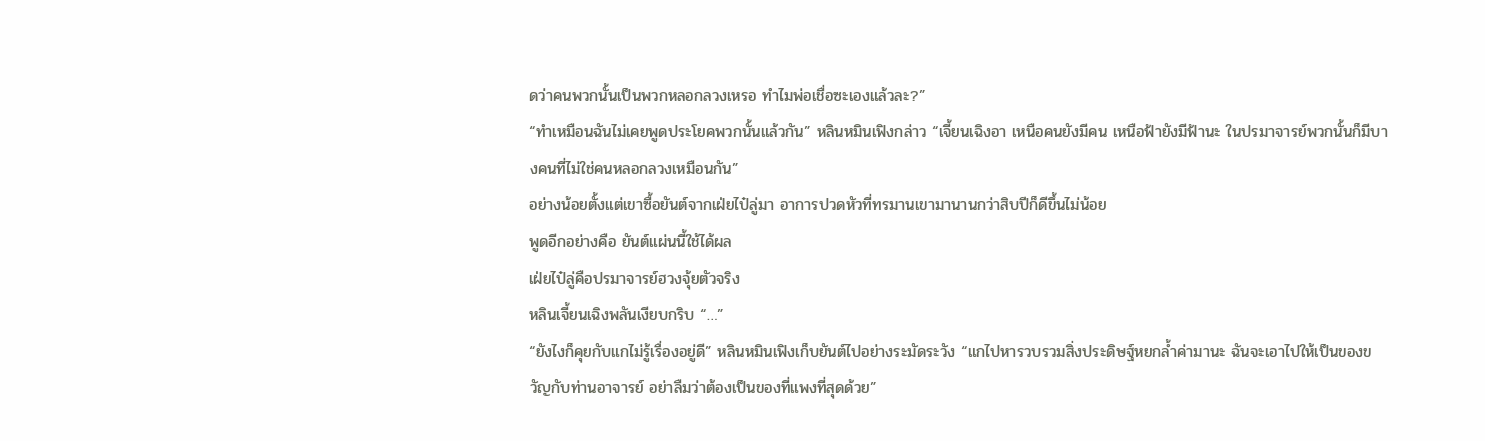ดว่าคนพวกนั้นเป็นพวกหลอกลวงเหรอ ทำไมพ่อเชื่อซะเองแล้วละ?”
“ทำเหมือนฉันไม่เคยพูดประโยคพวกนั้นแล้วกัน” หลินหมินเฟิงกล่าว “เจี้ยนเฉิงอา เหนือคนยังมีคน เหนือฟ้ายังมีฟ้านะ ในปรมาจารย์พวกนั้นก็มีบางคนที่ไม่ใช่คนหลอกลวงเหมือนกัน”
อย่างน้อยตั้งแต่เขาซื้อยันต์จากเฝ่ยไป๋ลู่มา อาการปวดหัวที่ทรมานเขามานานกว่าสิบปีก็ดีขึ้นไม่น้อย
พูดอีกอย่างคือ ยันต์แผ่นนี้ใช้ได้ผล
เฝ่ยไป๋ลู่คือปรมาจารย์ฮวงจุ้ยตัวจริง
หลินเจี้ยนเฉิงพลันเงียบกริบ “…”
“ยังไงก็คุยกับแกไม่รู้เรื่องอยู่ดี” หลินหมินเฟิงเก็บยันต์ไปอย่างระมัดระวัง “แกไปหารวบรวมสิ่งประดิษฐ์หยกล้ำค่ามานะ ฉันจะเอาไปให้เป็นของขวัญกับท่านอาจารย์ อย่าลืมว่าต้องเป็นของที่แพงที่สุดด้วย”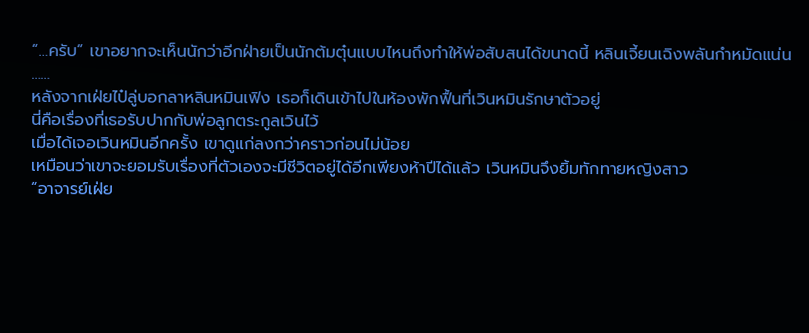“…ครับ” เขาอยากจะเห็นนักว่าอีกฝ่ายเป็นนักต้มตุ๋นแบบไหนถึงทำให้พ่อสับสนได้ขนาดนี้ หลินเจี้ยนเฉิงพลันกำหมัดแน่น
……
หลังจากเฝ่ยไป๋ลู่บอกลาหลินหมินเฟิง เธอก็เดินเข้าไปในห้องพักฟื้นที่เวินหมินรักษาตัวอยู่
นี่คือเรื่องที่เธอรับปากกับพ่อลูกตระกูลเวินไว้
เมื่อได้เจอเวินหมินอีกครั้ง เขาดูแก่ลงกว่าคราวก่อนไม่น้อย
เหมือนว่าเขาจะยอมรับเรื่องที่ตัวเองจะมีชีวิตอยู่ได้อีกเพียงห้าปีได้แล้ว เวินหมินจึงยิ้มทักทายหญิงสาว
“อาจารย์เฝ่ย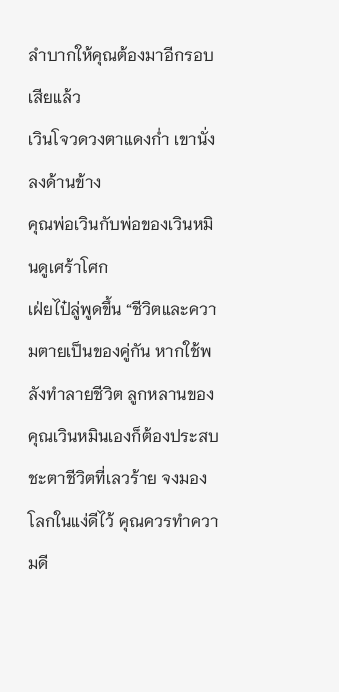ลำบากให้คุณต้องมาอีกรอบเสียแล้ว
เวินโจวดวงตาแดงก่ำ เขานั่งลงด้านข้าง
คุณพ่อเวินกับพ่อของเวินหมินดูเศร้าโศก
เฝ่ยไป๋ลู่พูดขึ้น “ชีวิตและความตายเป็นของคู่กัน หากใช้พลังทำลายชีวิต ลูกหลานของคุณเวินหมินเองก็ต้องประสบชะตาชีวิตที่เลวร้าย จงมองโลกในแง่ดีไว้ คุณควรทำความดี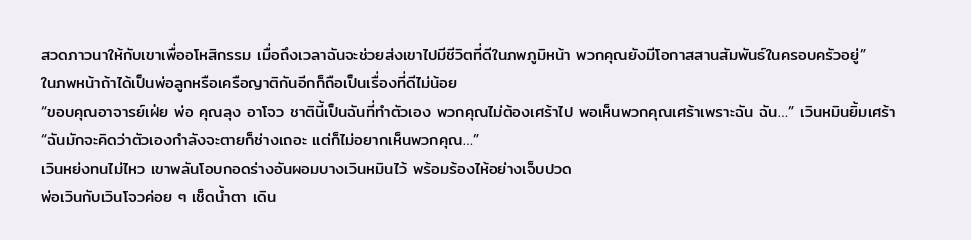สวดภาวนาให้กับเขาเพื่ออโหสิกรรม เมื่อถึงเวลาฉันจะช่วยส่งเขาไปมีชีวิตที่ดีในภพภูมิหน้า พวกคุณยังมีโอกาสสานสัมพันธ์ในครอบครัวอยู่”
ในภพหน้าถ้าได้เป็นพ่อลูกหรือเครือญาติกันอีกก็ถือเป็นเรื่องที่ดีไม่น้อย
“ขอบคุณอาจารย์เฝ่ย พ่อ คุณลุง อาโจว ชาตินี้เป็นฉันที่ทำตัวเอง พวกคุณไม่ต้องเศร้าไป พอเห็นพวกคุณเศร้าเพราะฉัน ฉัน…” เวินหมินยิ้มเศร้า “ฉันมักจะคิดว่าตัวเองกำลังจะตายก็ช่างเถอะ แต่ก็ไม่อยากเห็นพวกคุณ…”
เวินหย่งทนไม่ไหว เขาพลันโอบกอดร่างอันผอมบางเวินหมินไว้ พร้อมร้องไห้อย่างเจ็บปวด
พ่อเวินกับเวินโจวค่อย ๆ เช็ดน้ำตา เดิน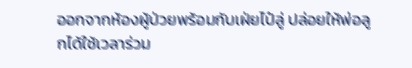ออกจากห้องผู้ป่วยพร้อมกับเฝ่ยไป๋ลู่ ปล่อยให้พ่อลูกได้ใช้เวลาร่วม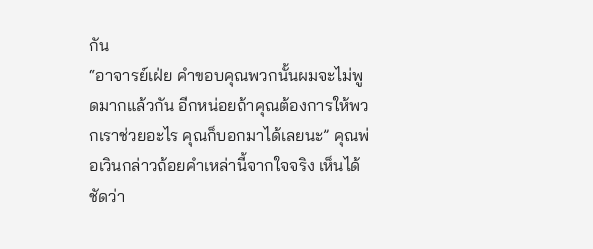กัน
“อาจารย์เฝ่ย คำขอบคุณพวกนั้นผมจะไม่พูดมากแล้วกัน อีกหน่อยถ้าคุณต้องการให้พวกเราช่วยอะไร คุณก็บอกมาได้เลยนะ” คุณพ่อเวินกล่าวถ้อยคำเหล่านี้จากใจจริง เห็นได้ชัดว่า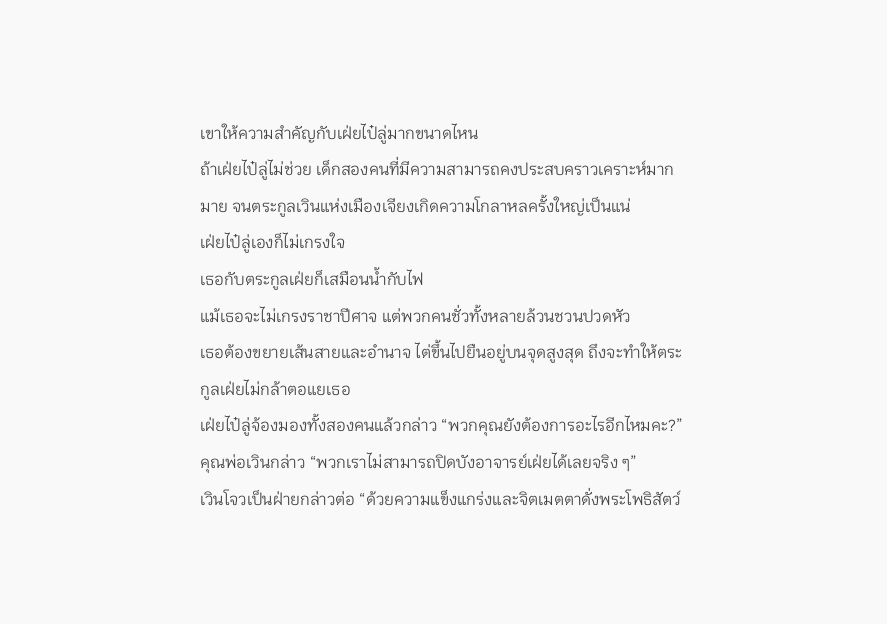เขาให้ความสำคัญกับเฝ่ยไป๋ลู่มากขนาดไหน
ถ้าเฝ่ยไป๋ลู่ไม่ช่วย เด็กสองคนที่มีความสามารถคงประสบคราวเคราะห์มากมาย จนตระกูลเวินแห่งเมืองเจียงเกิดความโกลาหลครั้งใหญ่เป็นแน่
เฝ่ยไป๋ลู่เองก็ไม่เกรงใจ
เธอกับตระกูลเฝ่ยก็เสมือนน้ำกับไฟ
แม้เธอจะไม่เกรงราชาปีศาจ แต่พวกคนชั่วทั้งหลายล้วนชวนปวดหัว
เธอต้องขยายเส้นสายและอำนาจ ไต่ขึ้นไปยืนอยู่บนจุดสูงสุด ถึงจะทำให้ตระกูลเฝ่ยไม่กล้าตอแยเธอ
เฝ่ยไป๋ลู่จ้องมองทั้งสองคนแล้วกล่าว “พวกคุณยังต้องการอะไรอีกไหมคะ?”
คุณพ่อเวินกล่าว “พวกเราไม่สามารถปิดบังอาจารย์เฝ่ยได้เลยจริง ๆ”
เวินโจวเป็นฝ่ายกล่าวต่อ “ด้วยความแข็งแกร่งและจิตเมตตาดั่งพระโพธิสัตว์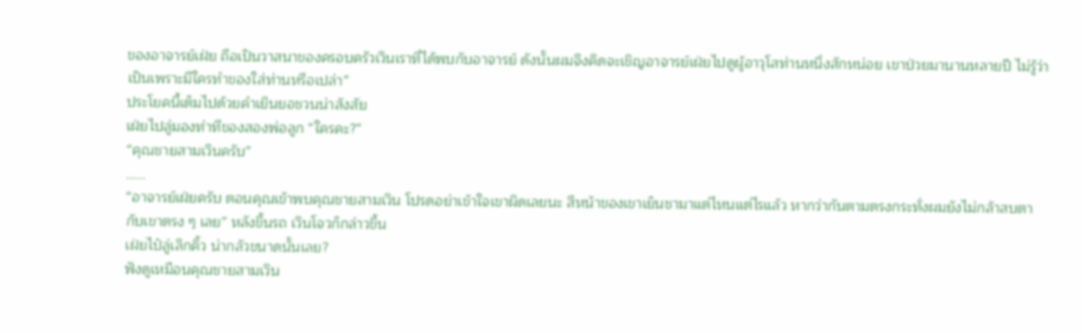ของอาจารย์เฝ่ย ถือเป็นวาสนาของครอบครัวเวินเราที่ได้พบกับอาจารย์ ดังนั้นผมจึงคิดจะเชิญอาจารย์เฝ่ยไปดูผู้อาวุโสท่านหนึ่งสักหน่อย เขาป่วยมานานหลายปี ไม่รู้ว่าเป็นเพราะมีใครทำของใส่ท่านหรือเปล่า”
ประโยคนี้เต็มไปด้วยคำเยินยอชวนน่าสังสัย
เฝ่ยไปลู่มองท่าทีของสองพ่อลูก “ใครคะ?”
“คุณชายสามเวินครับ”
……
“อาจารย์เฝ่ยครับ ตอนคุณเข้าพบคุณชายสามเวิน โปรดอย่าเข้าใจเขาผิดเลยนะ สีหน้าของเขาเย็นชามาแต่ไหนแต่ไรแล้ว หากว่ากันตามตรงกระทั่งผมยังไม่กล้าสบตากับเขาตรง ๆ เลย” หลังขึ้นรถ เวินโจวก็กล่าวขึ้น
เฝ่ยไป๋ลู่เลิกคิ้ว น่ากลัวขนาดนั้นเลย?
ฟังดูเหมือนคุณชายสามเวิน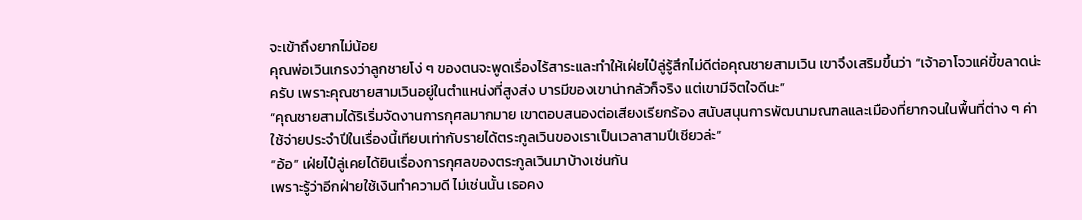จะเข้าถึงยากไม่น้อย
คุณพ่อเวินเกรงว่าลูกชายโง่ ๆ ของตนจะพูดเรื่องไร้สาระและทำให้เฝ่ยไป๋ลู่รู้สึกไม่ดีต่อคุณชายสามเวิน เขาจึงเสริมขึ้นว่า “เจ้าอาโจวแค่ขี้ขลาดน่ะครับ เพราะคุณชายสามเวินอยู่ในตำแหน่งที่สูงส่ง บารมีของเขาน่ากลัวก็จริง แต่เขามีจิตใจดีนะ”
“คุณชายสามได้ริเริ่มจัดงานการกุศลมากมาย เขาตอบสนองต่อเสียงเรียกร้อง สนับสนุนการพัฒนามณฑลและเมืองที่ยากจนในพื้นที่ต่าง ๆ ค่าใช้จ่ายประจำปีในเรื่องนี้เทียบเท่ากับรายได้ตระกูลเวินของเราเป็นเวลาสามปีเชียวล่ะ”
“อ้อ” เฝ่ยไป๋ลู่เคยได้ยินเรื่องการกุศลของตระกูลเวินมาบ้างเช่นกัน
เพราะรู้ว่าอีกฝ่ายใช้เงินทำความดี ไม่เช่นนั้น เธอคง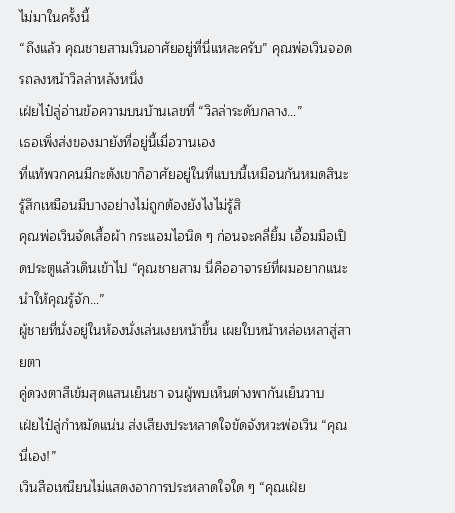ไม่มาในครั้งนี้
“ถึงแล้ว คุณชายสามเวินอาศัยอยู่ที่นี่แหละครับ” คุณพ่อเวินจอดรถลงหน้าวิลล่าหลังหนึ่ง
เฝ่ยไป๋ลู่อ่านข้อความบนบ้านเลขที่ “วิลล่าระดับกลาง…”
เธอเพิ่งส่งของมายังที่อยู่นี้เมื่อวานเอง
ที่แท้พวกคนมีกะตังเขาก็อาศัยอยู่ในที่แบบนี้เหมือนกันหมดสินะ
รู้สึกเหมือนมีบางอย่างไม่ถูกต้องยังไงไม่รู้สิ
คุณพ่อเวินจัดเสื้อผ้า กระแอมไอนิด ๆ ก่อนจะคลี่ยิ้ม เอื้อมมือเปิดประตูแล้วเดินเข้าไป “คุณชายสาม นี่คืออาจารย์ที่ผมอยากแนะนำให้คุณรู้จัก…”
ผู้ชายที่นั่งอยู่ในห้องนั่งเล่นเงยหน้าขึ้น เผยใบหน้าหล่อเหลาสู่สายตา
คู่ดวงตาสีเข้มสุดแสนเย็นชา จนผู้พบเห็นต่างพากันเย็นวาบ
เฝ่ยไป๋ลู่กำหมัดแน่น ส่งเสียงประหลาดใจขัดจังหวะพ่อเวิน “คุณนี่เอง!”
เวินสือเหนียนไม่แสดงอาการประหลาดใจใด ๆ “คุณเฝ่ย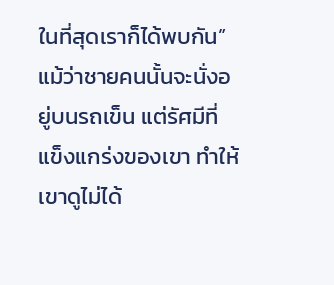ในที่สุดเราก็ได้พบกัน”
แม้ว่าชายคนนั้นจะนั่งอยู่บนรถเข็น แต่รัศมีที่แข็งแกร่งของเขา ทำให้เขาดูไม่ได้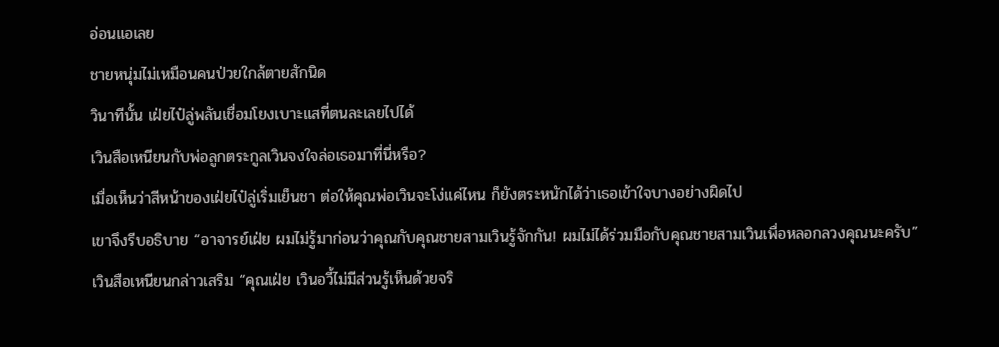อ่อนแอเลย
ชายหนุ่มไม่เหมือนคนป่วยใกล้ตายสักนิด
วินาทีนั้น เฝ่ยไป๋ลู่พลันเชื่อมโยงเบาะแสที่ตนละเลยไปได้
เวินสือเหนียนกับพ่อลูกตระกูลเวินจงใจล่อเธอมาที่นี่หรือ?
เมื่อเห็นว่าสีหน้าของเฝ่ยไป๋ลู่เริ่มเย็นชา ต่อให้คุณพ่อเวินจะโง่แค่ไหน ก็ยังตระหนักได้ว่าเธอเข้าใจบางอย่างผิดไป
เขาจึงรีบอธิบาย “อาจารย์เฝ่ย ผมไม่รู้มาก่อนว่าคุณกับคุณชายสามเวินรู้จักกัน! ผมไม่ได้ร่วมมือกับคุณชายสามเวินเพื่อหลอกลวงคุณนะครับ”
เวินสือเหนียนกล่าวเสริม “คุณเฝ่ย เวินอวี้ไม่มีส่วนรู้เห็นด้วยจริ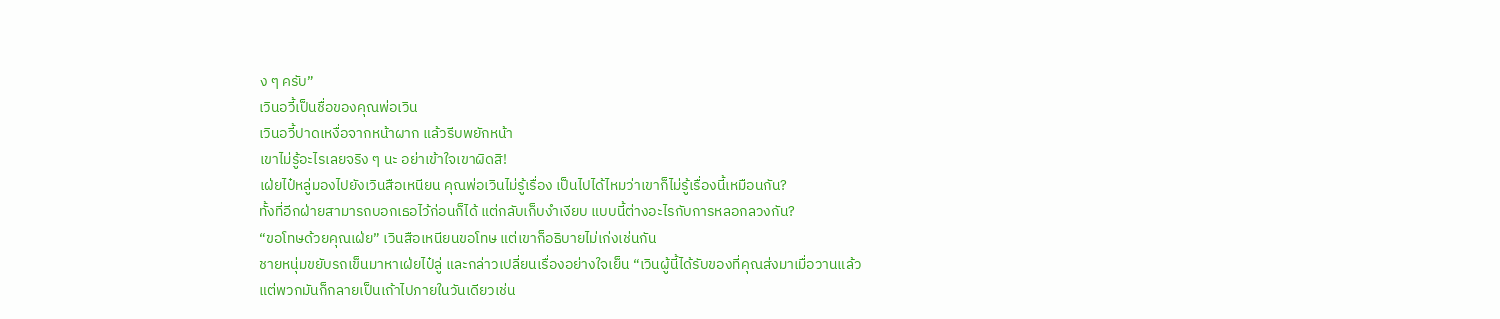ง ๆ ครับ”
เวินอวี้เป็นชื่อของคุณพ่อเวิน
เวินอวี้ปาดเหงื่อจากหน้าผาก แล้วรีบพยักหน้า
เขาไม่รู้อะไรเลยจริง ๆ นะ อย่าเข้าใจเขาผิดสิ!
เฝ่ยไป๋หลู่มองไปยังเวินสือเหนียน คุณพ่อเวินไม่รู้เรื่อง เป็นไปได้ไหมว่าเขาก็ไม่รู้เรื่องนี้เหมือนกัน?
ทั้งที่อีกฝ่ายสามารถบอกเธอไว้ก่อนก็ได้ แต่กลับเก็บงำเงียบ แบบนี้ต่างอะไรกับการหลอกลวงกัน?
“ขอโทษด้วยคุณเฝ่ย” เวินสือเหนียนขอโทษ แต่เขาก็อธิบายไม่เก่งเช่นกัน
ชายหนุ่มขยับรถเข็นมาหาเฝ่ยไป๋ลู่ และกล่าวเปลี่ยนเรื่องอย่างใจเย็น “เวินผู้นี้ได้รับของที่คุณส่งมาเมื่อวานแล้ว แต่พวกมันก็กลายเป็นเถ้าไปภายในวันเดียวเช่น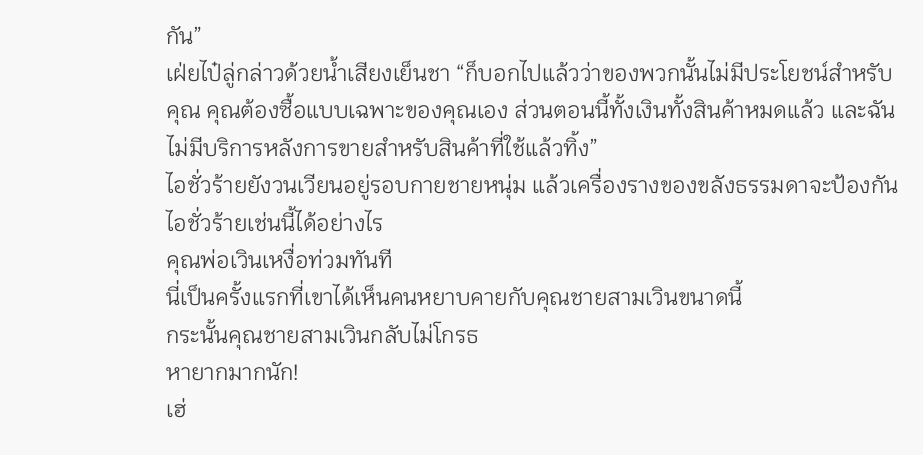กัน”
เฝ่ยไป๋ลู่กล่าวด้วยน้ำเสียงเย็นชา “ก็บอกไปแล้วว่าของพวกนั้นไม่มีประโยชน์สำหรับคุณ คุณต้องซื้อแบบเฉพาะของคุณเอง ส่วนตอนนี้ทั้งเงินทั้งสินค้าหมดแล้ว และฉันไม่มีบริการหลังการขายสำหรับสินค้าที่ใช้แล้วทิ้ง”
ไอชั่วร้ายยังวนเวียนอยู่รอบกายชายหนุ่ม แล้วเครื่องรางของขลังธรรมดาจะป้องกันไอชั่วร้ายเช่นนี้ได้อย่างไร
คุณพ่อเวินเหงื่อท่วมทันที
นี่เป็นครั้งแรกที่เขาได้เห็นคนหยาบคายกับคุณชายสามเวินขนาดนี้
กระนั้นคุณชายสามเวินกลับไม่โกรธ
หายากมากนัก!
เฮ่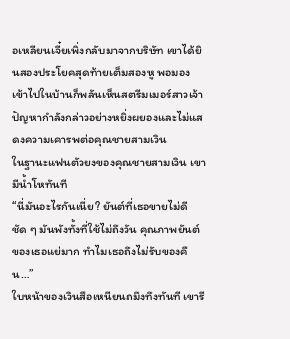อเหลียนเจี๋ยเพิ่งกลับมาจากบริษัท เขาได้ยินสองประโยคสุดท้ายเต็มสองหู พอมองเข้าไปในบ้านก็พลันเห็นสตรีมเมอร์สาวเจ้าปัญหากำลังกล่าวอย่างหยิ่งผยองและไม่แสดงความเคารพต่อคุณชายสามเวิน
ในฐานะแฟนตัวยงของคุณชายสามเวิน เขามีน้ำโหทันที
“นี่มันอะไรกันเนี่ย? ยันต์ที่เธอขายไม่ดีชัด ๆ มันพังทั้งที่ใช้ไม่ถึงวัน คุณภาพยันต์ของเธอแย่มาก ทำไมเธอถึงไม่รับของคืน…”
ใบหน้าของเวินสือเหนียนถมึงทึงทันที เขารี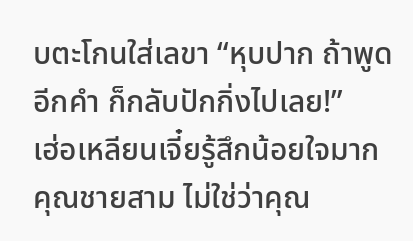บตะโกนใส่เลขา “หุบปาก ถ้าพูดอีกคำ ก็กลับปักกิ่งไปเลย!”
เฮ่อเหลียนเจี๋ยรู้สึกน้อยใจมาก
คุณชายสาม ไม่ใช่ว่าคุณ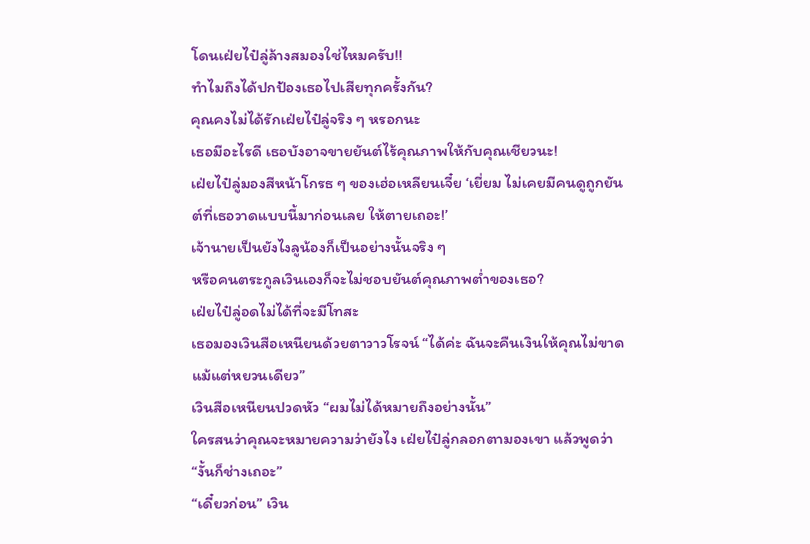โดนเฝ่ยไป๋ลู่ล้างสมองใช่ไหมครับ!!
ทำไมถึงได้ปกป้องเธอไปเสียทุกครั้งกัน?
คุณคงไม่ได้รักเฝ่ยไป๋ลู่จริง ๆ หรอกนะ
เธอมีอะไรดี เธอบังอาจขายยันต์ไร้คุณภาพให้กับคุณเชียวนะ!
เฝ่ยไป๋ลู่มองสีหน้าโกรธ ๆ ของเฮ่อเหลียนเจี๋ย ‘เยี่ยม ไม่เคยมีคนดูถูกยันต์ที่เธอวาดแบบนี้มาก่อนเลย ให้ตายเถอะ!’
เจ้านายเป็นยังไงลูน้องก็เป็นอย่างนั้นจริง ๆ
หรือคนตระกูลเวินเองก็จะไม่ชอบยันต์คุณภาพต่ำของเธอ?
เฝ่ยไป๋ลู่อดไม่ได้ที่จะมีโทสะ
เธอมองเวินสือเหนียนด้วยตาวาวโรจน์ “ได้ค่ะ ฉันจะคืนเงินให้คุณไม่ขาดแม้แต่หยวนเดียว”
เวินสือเหนียนปวดหัว “ผมไม่ได้หมายถึงอย่างนั้น”
ใครสนว่าคุณจะหมายความว่ายังไง เฝ่ยไป๋ลู่กลอกตามองเขา แล้วพูดว่า “งั้นก็ช่างเถอะ”
“เดี๋ยวก่อน” เวิน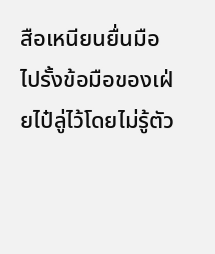สือเหนียนยื่นมือไปรั้งข้อมือของเฝ่ยไป๋ลู่ไว้โดยไม่รู้ตัว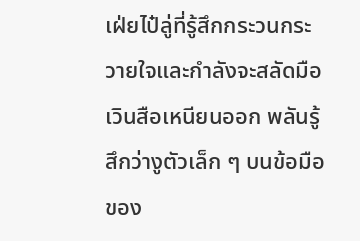เฝ่ยไป๋ลู่ที่รู้สึกกระวนกระวายใจและกำลังจะสลัดมือเวินสือเหนียนออก พลันรู้สึกว่างูตัวเล็ก ๆ บนข้อมือของ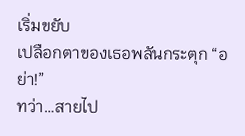เริ่มขยับ
เปลือกตาของเธอพลันกระตุก “อย่า!”
ทว่า…สายไป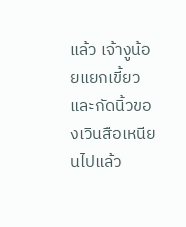แล้ว เจ้างูน้อยแยกเขี้ยวและกัดนิ้วของเวินสือเหนียนไปแล้ว